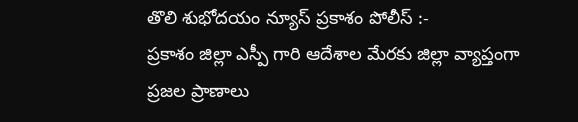తొలి శుభోదయం న్యూస్ ప్రకాశం పోలీస్ :-
ప్రకాశం జిల్లా ఎస్పీ గారి ఆదేశాల మేరకు జిల్లా వ్యాప్తంగా ప్రజల ప్రాణాలు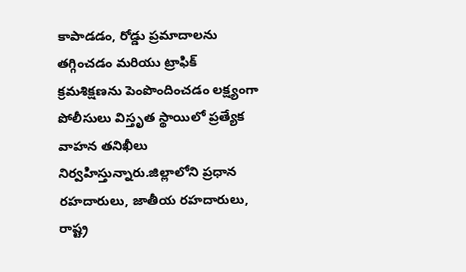కాపాడడం, రోడ్డు ప్రమాదాలను తగ్గించడం మరియు ట్రాఫిక్ క్రమశిక్షణను పెంపొందించడం లక్ష్యంగా పోలీసులు విస్తృత స్థాయిలో ప్రత్యేక వాహన తనిఖీలు నిర్వహిస్తున్నారు.జిల్లాలోని ప్రధాన రహదారులు, జాతీయ రహదారులు, రాష్ట్ర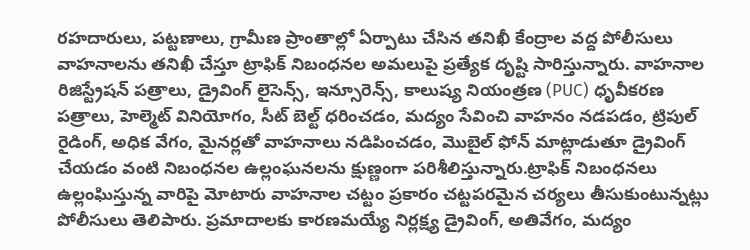రహదారులు, పట్టణాలు, గ్రామీణ ప్రాంతాల్లో ఏర్పాటు చేసిన తనిఖీ కేంద్రాల వద్ద పోలీసులు వాహనాలను తనిఖీ చేస్తూ ట్రాఫిక్ నిబంధనల అమలుపై ప్రత్యేక దృష్టి సారిస్తున్నారు. వాహనాల రిజిస్ట్రేషన్ పత్రాలు, డ్రైవింగ్ లైసెన్స్, ఇన్సూరెన్స్, కాలుష్య నియంత్రణ (PUC) ధృవీకరణ పత్రాలు, హెల్మెట్ వినియోగం, సీట్ బెల్ట్ ధరించడం, మద్యం సేవించి వాహనం నడపడం, ట్రిపుల్ రైడింగ్, అధిక వేగం, మైనర్లతో వాహనాలు నడిపించడం, మొబైల్ ఫోన్ మాట్లాడుతూ డ్రైవింగ్ చేయడం వంటి నిబంధనల ఉల్లంఘనలను క్షుణ్ణంగా పరిశీలిస్తున్నారు.ట్రాఫిక్ నిబంధనలు ఉల్లంఘిస్తున్న వారిపై మోటారు వాహనాల చట్టం ప్రకారం చట్టపరమైన చర్యలు తీసుకుంటున్నట్లు పోలీసులు తెలిపారు. ప్రమాదాలకు కారణమయ్యే నిర్లక్ష్య డ్రైవింగ్, అతివేగం, మద్యం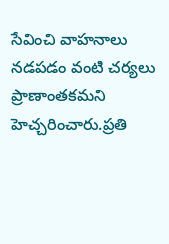సేవించి వాహనాలు నడపడం వంటి చర్యలు ప్రాణాంతకమని హెచ్చరించారు.ప్రతి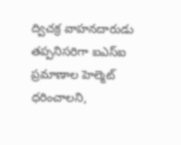ద్విచక్ర వాహనదారుడు తప్పనిసరిగా ఐఎస్ఐ ప్రమాణాల హెల్మెట్ ధరించాలని,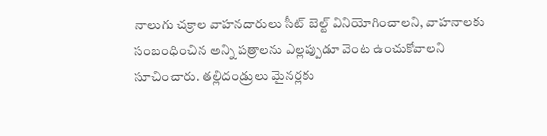నాలుగు చక్రాల వాహనదారులు సీట్ బెల్ట్ వినియోగించాలని, వాహనాలకు సంబంధించిన అన్ని పత్రాలను ఎల్లప్పుడూ వెంట ఉంచుకోవాలని సూచించారు. తల్లిదండ్రులు మైనర్లకు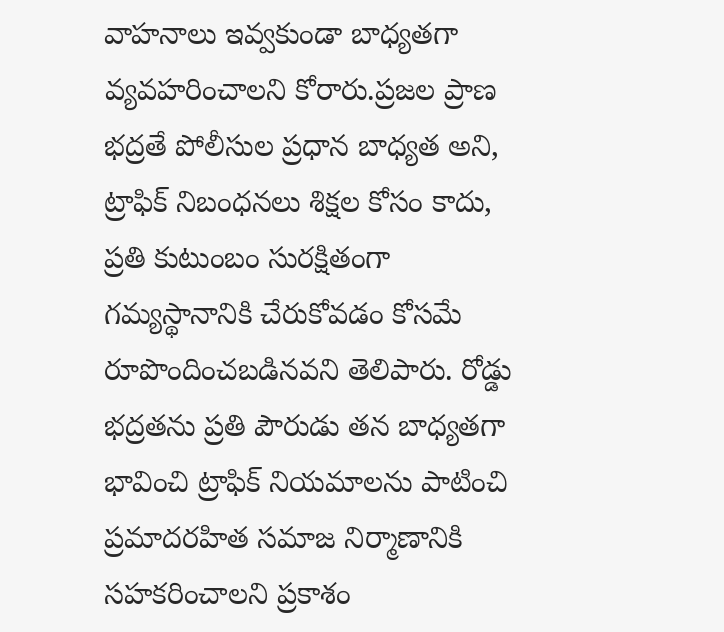వాహనాలు ఇవ్వకుండా బాధ్యతగా వ్యవహరించాలని కోరారు.ప్రజల ప్రాణ భద్రతే పోలీసుల ప్రధాన బాధ్యత అని, ట్రాఫిక్ నిబంధనలు శిక్షల కోసం కాదు, ప్రతి కుటుంబం సురక్షితంగా గమ్యస్థానానికి చేరుకోవడం కోసమే రూపొందించబడినవని తెలిపారు. రోడ్డు భద్రతను ప్రతి పౌరుడు తన బాధ్యతగా భావించి ట్రాఫిక్ నియమాలను పాటించి ప్రమాదరహిత సమాజ నిర్మాణానికి సహకరించాలని ప్రకాశం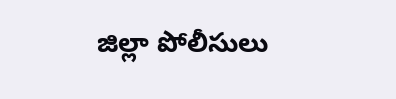జిల్లా పోలీసులు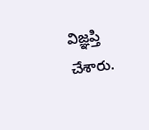విజ్ఞప్తి చేశారు.